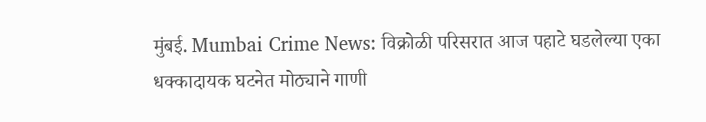मुंबई. Mumbai Crime News: विक्रोळी परिसरात आज पहाटे घडलेल्या एका धक्कादायक घटनेत मोठ्याने गाणी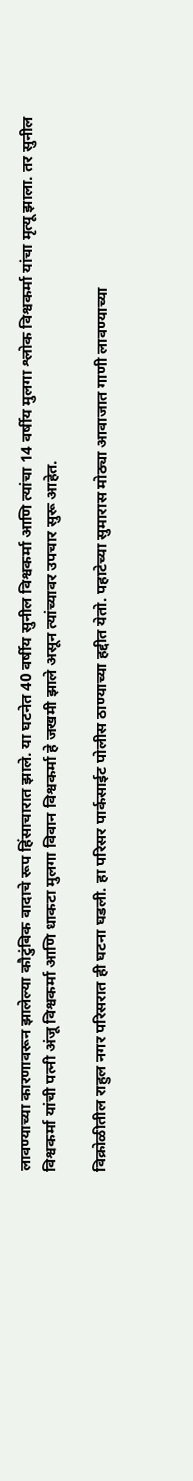लावण्याच्या कारणावरून झालेल्या कौटुंबिक वादाचे रूप हिंसाचारात झाले. या घटनेत 40 वर्षीय सुनील विश्वकर्मा आणि त्यांचा 14 वर्षीय मुलगा श्लोक विश्वकर्मा यांचा मृत्यू झाला. तर सुनील विश्वकर्मा यांची पत्नी अंजू विश्वकर्मा आणि धाकटा मुलगा विवान विश्वकर्मा हे जखमी झाले असून त्यांच्यावर उपचार सुरू आहेत.

विक्रोळीतील राहुल नगर परिसरात ही घटना घडली. हा परिसर पार्कसाईट पोलीस ठाण्याच्या हद्दीत येतो. पहाटेच्या सुमारास मोठ्या आवाजात गाणी लावण्याच्या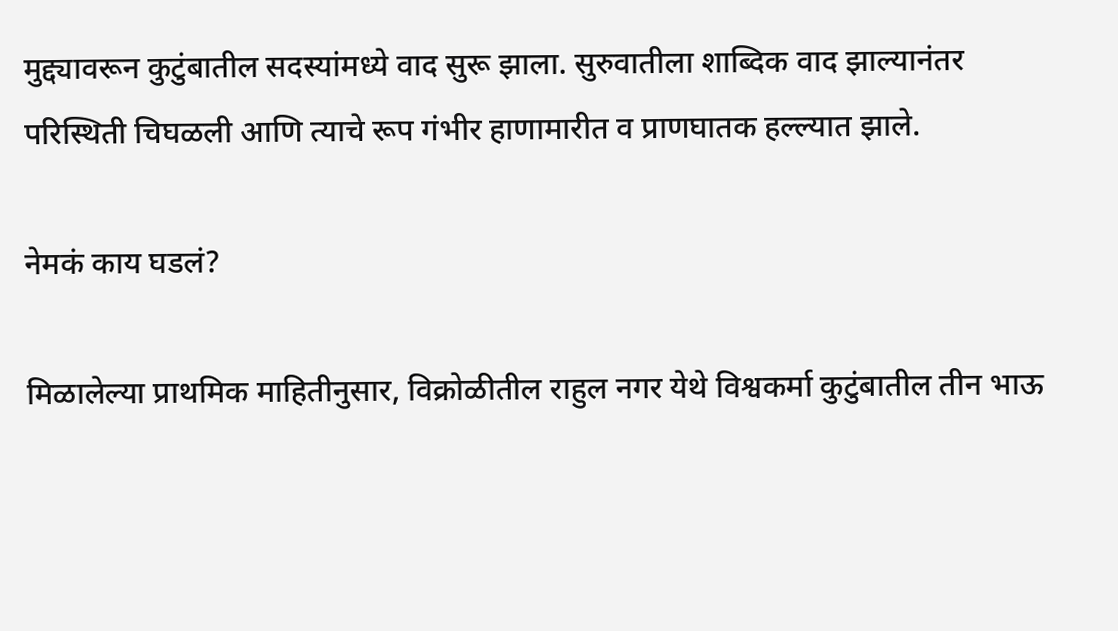मुद्द्यावरून कुटुंबातील सदस्यांमध्ये वाद सुरू झाला. सुरुवातीला शाब्दिक वाद झाल्यानंतर परिस्थिती चिघळली आणि त्याचे रूप गंभीर हाणामारीत व प्राणघातक हल्ल्यात झाले.

नेमकं काय घडलं?

मिळालेल्या प्राथमिक माहितीनुसार, विक्रोळीतील राहुल नगर येथे विश्वकर्मा कुटुंबातील तीन भाऊ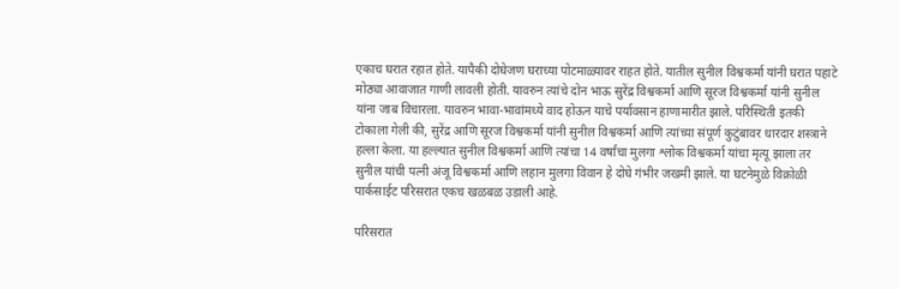एकाच घरात रहात होते. यापैकी दोघेजण घराच्या पोटमाळ्यावर राहत होते. यातील सुनील विश्वकर्मा यांनी घरात पहाटे मोठ्या आवाजात गाणी लावली होती. यावरुन त्यांचे दोन भाऊ सुरेंद्र विश्वकर्मा आणि सूरज विश्वकर्मा यांनी सुनील यांना जाब विचारला. यावरुन भावा-भावांमध्ये वाद होऊन याचे पर्यावसान हाणामारीत झाले. परिस्थिती इतकी टोकाला गेली की, सुरेंद्र आणि सूरज विश्वकर्मा यांनी सुनील विश्वकर्मा आणि त्यांच्या संपूर्ण कुटुंबावर धारदार शस्त्राने हल्ला केला. या हल्ल्यात सुनील विश्वकर्मा आणि त्यांचा 14 वर्षांचा मुलगा श्लोक विश्वकर्मा यांचा मृत्यू झाला तर सुनील यांची पत्नी अंजू विश्वकर्मा आणि लहान मुलगा विवान हे दोघे गंभीर जखमी झाले. या घटनेमुळे विक्रोळी पार्कसाईट परिसरात एकच खळबळ उडाली आहे.

परिसरात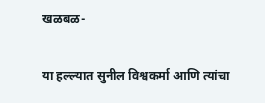खळबळ-

या हल्ल्यात सुनील विश्वकर्मा आणि त्यांचा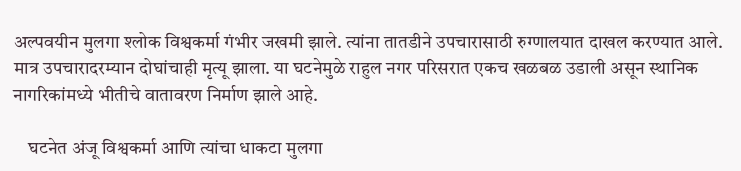अल्पवयीन मुलगा श्लोक विश्वकर्मा गंभीर जखमी झाले. त्यांना तातडीने उपचारासाठी रुग्णालयात दाखल करण्यात आले. मात्र उपचारादरम्यान दोघांचाही मृत्यू झाला. या घटनेमुळे राहुल नगर परिसरात एकच खळबळ उडाली असून स्थानिक नागरिकांमध्ये भीतीचे वातावरण निर्माण झाले आहे.

    घटनेत अंजू विश्वकर्मा आणि त्यांचा धाकटा मुलगा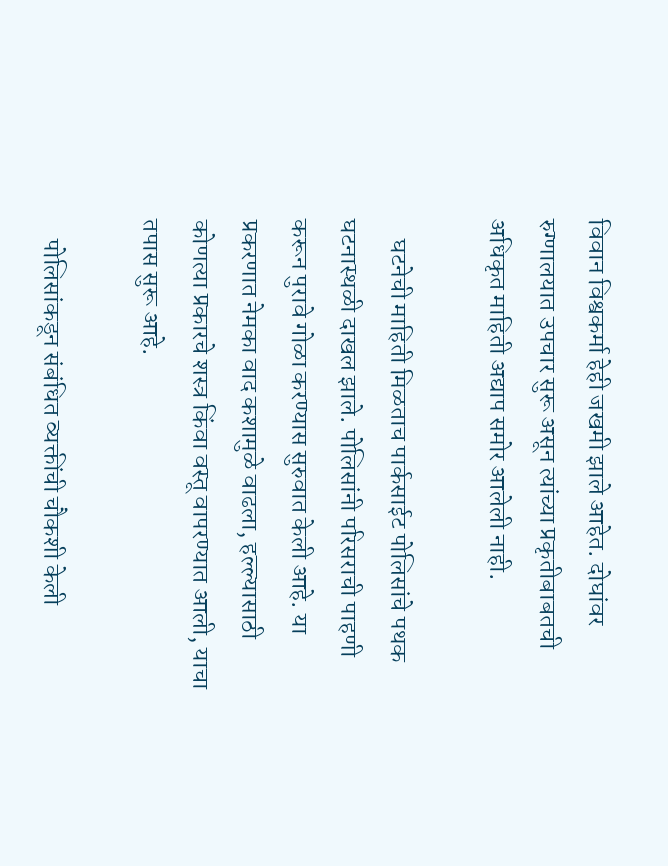विवान विश्वकर्मा हेही जखमी झाले आहेत. दोघांवर रुग्णालयात उपचार सुरू असून त्यांच्या प्रकृतीबाबतची अधिकृत माहिती अद्याप समोर आलेली नाही.

    घटनेची माहिती मिळताच पार्कसाईट पोलिसांचे पथक घटनास्थळी दाखल झाले. पोलिसांनी परिसराची पाहणी करून पुरावे गोळा करण्यास सुरुवात केली आहे. या प्रकरणात नेमका वाद कशामुळे वाढला, हल्ल्यासाठी कोणत्या प्रकारचे शस्त्र किंवा वस्तू वापरण्यात आली, याचा तपास सुरू आहे.

    पोलिसांकडून संबंधित व्यक्तींची चौकशी केली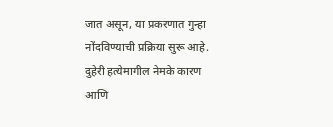जात असून, या प्रकरणात गुन्हा नोंदविण्याची प्रक्रिया सुरू आहे. दुहेरी हत्येमागील नेमके कारण आणि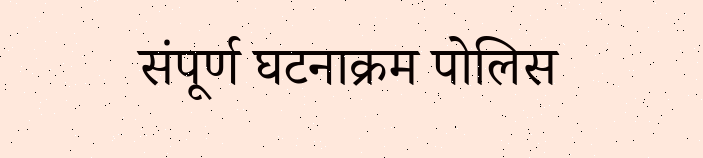संपूर्ण घटनाक्रम पोलिस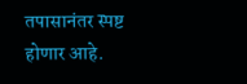तपासानंतर स्पष्ट होणार आहे.